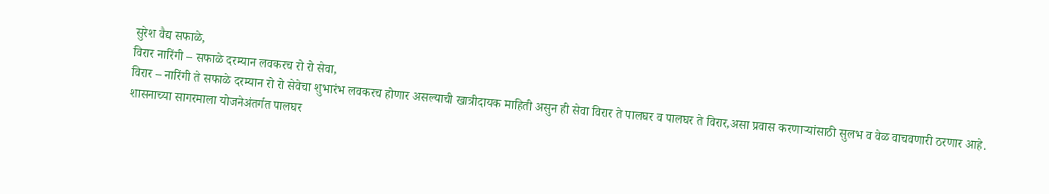सुरेश वैद्य सफाळे,
विरार नारिंगी – सफाळे दरम्यान लवकरच रो रो सेवा,
विरार – नारिंगी ते सफाळे दरम्यान रो रो सेवेचा शुभारंभ लवकरच होणार असल्याची खात्रीदायक माहिती असुन ही सेवा विरार ते पालघर व पालघर ते विरार,असा प्रवास करणाऱ्यांसाठी सुलभ व वेळ वाचवणारी ठरणार आहे.
शासनाच्या सागरमाला योजनेअंतर्गत पालघर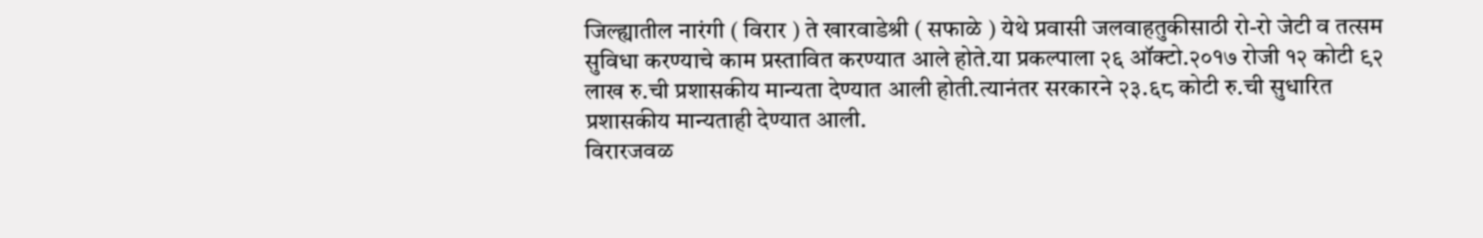जिल्ह्यातील नारंगी ( विरार ) ते खारवाडेश्री ( सफाळे ) येथे प्रवासी जलवाहतुकीसाठी रो-रो जेटी व तत्सम सुविधा करण्याचे काम प्रस्तावित करण्यात आले होते.या प्रकल्पाला २६ ऑक्टो.२०१७ रोजी १२ कोटी ९२ लाख रु.ची प्रशासकीय मान्यता देण्यात आली होती.त्यानंतर सरकारने २३.६८ कोटी रु.ची सुधारित प्रशासकीय मान्यताही देण्यात आली.
विरारजवळ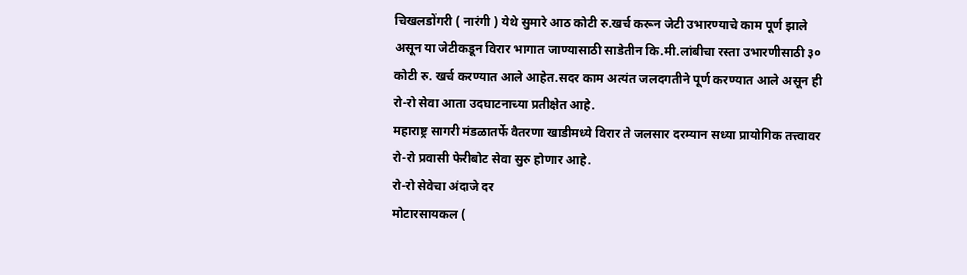चिखलडोंगरी ( नारंगी ) येथे सुमारे आठ कोटी रु.खर्च करून जेटी उभारण्याचे काम पूर्ण झाले असून या जेटीकडून विरार भागात जाण्यासाठी साडेतीन कि.मी.लांबीचा रस्ता उभारणीसाठी ३० कोटी रु. खर्च करण्यात आले आहेत.सदर काम अत्यंत जलदगतीने पूर्ण करण्यात आले असून ही रो-रो सेवा आता उदघाटनाच्या प्रतीक्षेत आहे.
महाराष्ट्र सागरी मंडळातर्फे वैतरणा खाडीमध्ये विरार ते जलसार दरम्यान सध्या प्रायोगिक तत्त्वावर रो-रो प्रवासी फेरीबोट सेवा सुरु होणार आहे.
रो-रो सेवेचा अंदाजे दर
मोटारसायकल (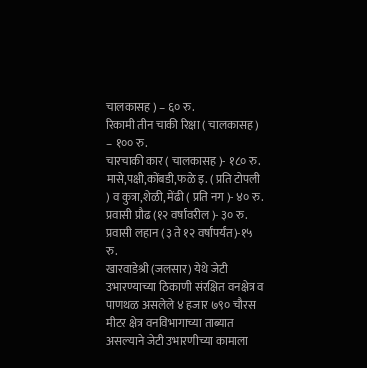चालकासह ) – ६० रु.
रिकामी तीन चाकी रिक्षा ( चालकासह ) – १०० रु.
चारचाकी कार ( चालकासह )- १८० रु.
मासे,पक्षी,कोंबडी,फळे इ. ( प्रति टोपली ) व कुत्रा,शेळी, मेंढी ( प्रति नग )- ४० रु.
प्रवासी प्रौढ (१२ वर्षांवरील )- ३० रु.
प्रवासी लहान (३ ते १२ वर्षांपर्यंत)-१५ रु.
खारवाडेश्री (जलसार) येथे जेटी उभारण्याच्या ठिकाणी संरक्षित वनक्षेत्र व पाणथळ असलेले ४ हजार ७९० चौरस मीटर क्षेत्र वनविभागाच्या ताब्यात असल्याने जेटी उभारणीच्या कामाला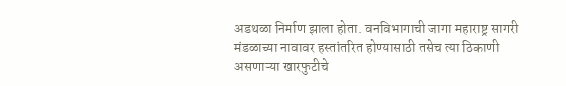अडथळा निर्माण झाला होता. वनविभागाची जागा महाराष्ट्र सागरी मंडळाच्या नावावर हस्तांतरित होण्यासाठी तसेच त्या ठिकाणी असणाऱ्या खारफुटीचे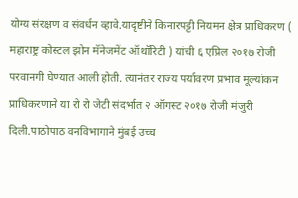योग्य संरक्षण व संवर्धन व्हावे.यादृष्टीने किनारपट्टी नियमन क्षेत्र प्राधिकरण ( महाराष्ट्र कोस्टल झोन मॅनेजमेंट ऑथॉरिटी ) यांची ६ एप्रिल २०१७ रोजी परवानगी घेण्यात आली होती. त्यानंतर राज्य पर्यावरण प्रभाव मूल्यांकन प्राधिकरणाने या रो रो जेटी संदर्भात २ ऑगस्ट २०१७ रोजी मंजुरी दिली.पाठोपाठ वनविभागाने मुंबई उच्च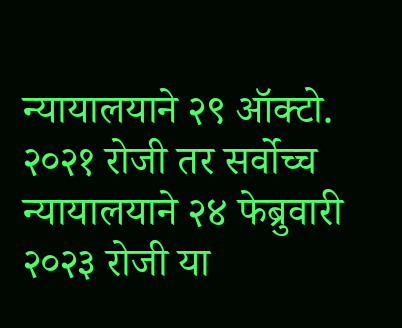न्यायालयाने २९ ऑक्टो. २०२१ रोजी तर सर्वोच्च न्यायालयाने २४ फेब्रुवारी २०२३ रोजी या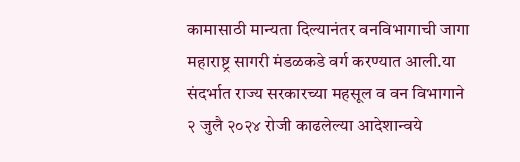कामासाठी मान्यता दिल्यानंतर वनविभागाची जागा महाराष्ट्र सागरी मंडळकडे वर्ग करण्यात आली.या संदर्भात राज्य सरकारच्या महसूल व वन विभागाने २ जुलै २०२४ रोजी काढलेल्या आदेशान्वये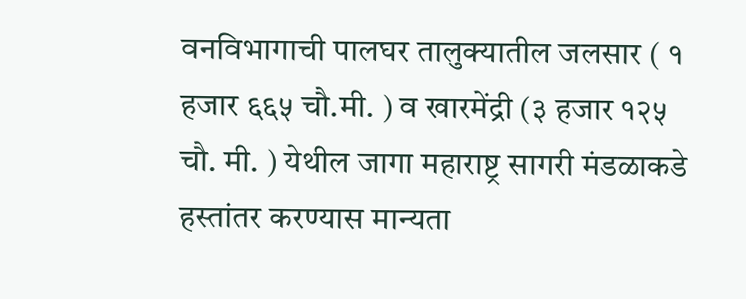वनविभागाची पालघर तालुक्यातील जलसार ( १ हजार ६६५ चौ.मी. ) व खारमेंद्री (३ हजार १२५ चौ. मी. ) येथील जागा महाराष्ट्र सागरी मंडळाकडे हस्तांतर करण्यास मान्यता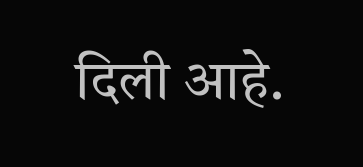दिली आहे.